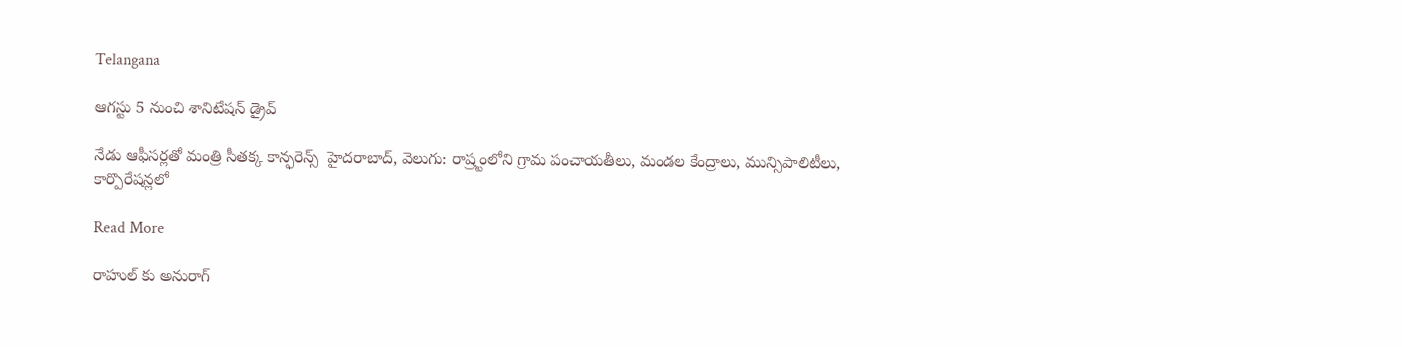Telangana

ఆగస్టు 5 నుంచి శానిటేషన్ డ్రైవ్

నేడు ఆఫీసర్లతో మంత్రి సీతక్క కాన్ఫరెన్స్  హైదరాబాద్, వెలుగు: రాష్ర్టంలోని గ్రామ పంచాయతీలు, మండల కేంద్రాలు, మున్సిపాలిటీలు, కార్పొరేషన్లలో

Read More

రాహుల్ కు అనురాగ్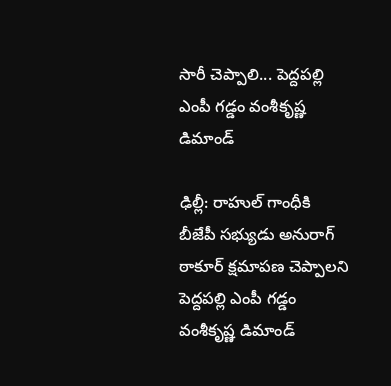సారీ చెప్పాలి... పెద్దపల్లి ఎంపీ గడ్డం వంశీకృష్ణ డిమాండ్

ఢిల్లీ: రాహుల్ గాంధీకి బీజేపీ సభ్యుడు అనురాగ్ ఠాకూర్ క్షమాపణ చెప్పాలని పెద్దపల్లి ఎంపీ గడ్డం వంశీకృష్ణ డిమాండ్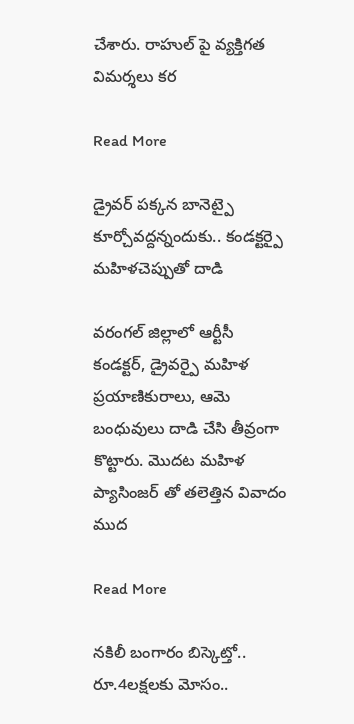చేశారు. రాహుల్ పై వ్యక్తిగత విమర్శలు కర

Read More

డ్రైవర్ పక్కన బానెట్పై కూర్చోవద్దన్నందుకు.. కండక్టర్పై మహిళచెప్పుతో దాడి

వరంగల్ జిల్లాలో ఆర్టీసీ కండక్టర్, డ్రైవర్పై మహిళ ప్రయాణికురాలు, ఆమె బంధువులు దాడి చేసి తీవ్రంగా కొట్టారు. మొదట మహిళ ప్యాసింజర్ తో తలెత్తిన వివాదం ముద

Read More

నకిలీ బంగారం బిస్కెట్తో.. రూ.4లక్షలకు మోసం..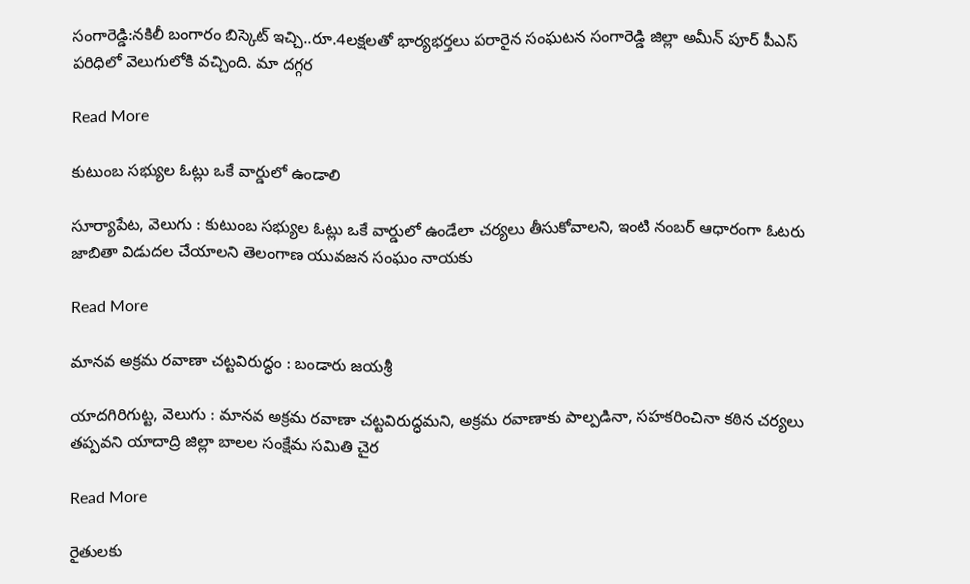సంగారెడ్డి:నకిలీ బంగారం బిస్కెట్ ఇచ్చి..రూ.4లక్షలతో భార్యభర్తలు పరారైన సంఘటన సంగారెడ్డి జిల్లా అమీన్ పూర్ పీఎస్ పరిధిలో వెలుగులోకి వచ్చింది. మా దగ్గర

Read More

కుటుంబ సభ్యుల ఓట్లు ఒకే వార్డులో ఉండాలి

సూర్యాపేట, వెలుగు : కుటుంబ సభ్యుల ఓట్లు ఒకే వార్డులో ఉండేలా చర్యలు తీసుకోవాలని, ఇంటి నంబర్ ఆధారంగా ఓటరు జాబితా విడుదల చేయాలని తెలంగాణ యువజన సంఘం నాయకు

Read More

మానవ అక్రమ రవాణా చట్టవిరుద్ధం : బండారు జయశ్రీ

యాదగిరిగుట్ట, వెలుగు : మానవ అక్రమ రవాణా చట్టవిరుద్ధమని, అక్రమ రవాణాకు పాల్పడినా, సహకరించినా కఠిన చర్యలు తప్పవని యాదాద్రి జిల్లా బాలల సంక్షేమ సమితి చైర

Read More

రైతులకు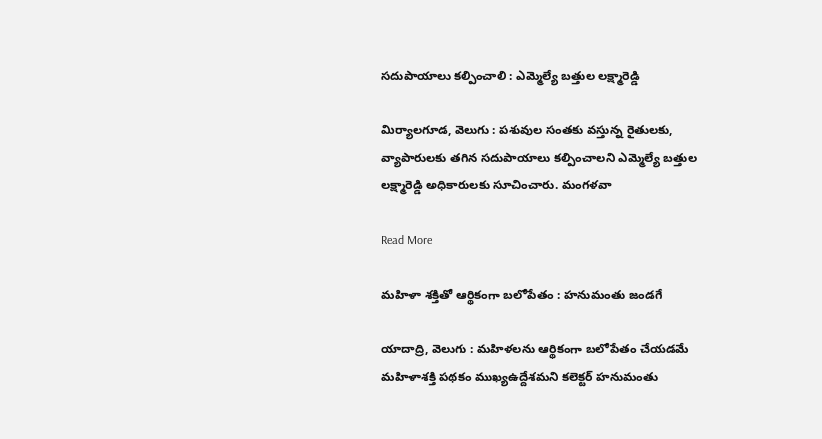సదుపాయాలు కల్పించాలి : ఎమ్మెల్యే బత్తుల లక్ష్మారెడ్డి

మిర్యాలగూడ, వెలుగు : పశువుల సంతకు వస్తున్న రైతులకు, వ్యాపారులకు తగిన సదుపాయాలు కల్పించాలని ఎమ్మెల్యే బత్తుల లక్ష్మారెడ్డి అధికారులకు సూచించారు. మంగళవా

Read More

మహిళా శక్తితో ఆర్థికంగా బలోపేతం : హనుమంతు జండగే

యాదాద్రి, వెలుగు : మహిళలను ఆర్థికంగా బలోపేతం చేయడమే మహిళాశక్తి పథకం ముఖ్యఉద్దేశమని కలెక్టర్ హనుమంతు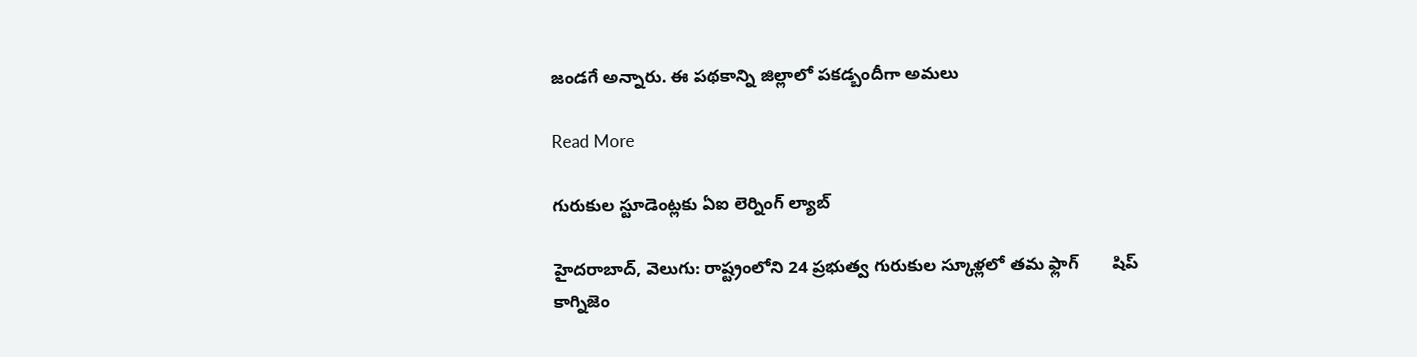జండగే అన్నారు. ఈ పథకాన్ని జిల్లాలో పకడ్బందీగా అమలు

Read More

గురుకుల స్టూడెంట్లకు ఏఐ లెర్నింగ్ ల్యాబ్

హైదరాబాద్, వెలుగు: రాష్ట్రంలోని 24 ప్రభుత్వ గురుకుల స్కూళ్లలో తమ ఫ్లాగ్‌‌ ‌‌  ‌‌ ‌‌   షిప్ కాగ్నిజెం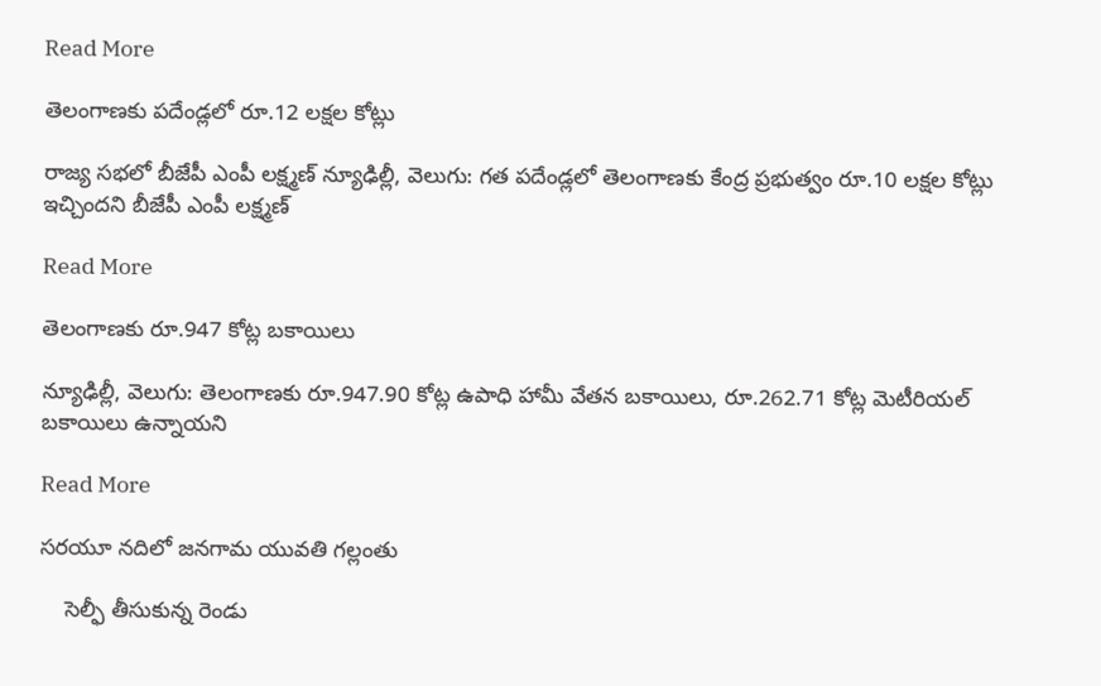Read More

తెలంగాణకు పదేండ్లలో రూ.12 లక్షల కోట్లు

రాజ్య సభలో బీజేపీ ఎంపీ లక్ష్మణ్ న్యూఢిల్లీ, వెలుగు: గత పదేండ్లలో తెలంగాణకు కేంద్ర ప్రభుత్వం రూ.10 లక్షల కోట్లు ఇచ్చిందని బీజేపీ ఎంపీ లక్ష్మణ్

Read More

తెలంగాణ‌కు రూ.947 కోట్ల బ‌కాయిలు

న్యూఢిల్లీ, వెలుగు: తెలంగాణ‌కు రూ.947.90 కోట్ల ఉపాధి హామీ వేత‌న బ‌కాయిలు, రూ.262.71 కోట్ల మెటీరియ‌ల్ బ‌కాయిలు ఉన్నాయ‌ని

Read More

సరయూ నదిలో జనగామ యువతి గల్లంతు

    సెల్ఫీ తీసుకున్న రెండు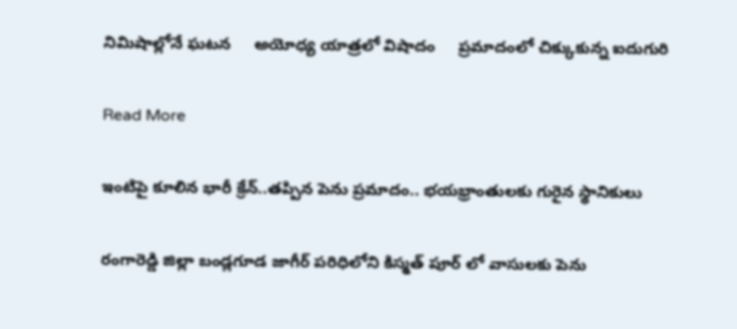నిమిషాల్లోనే ఘటన     అయోధ్య యాత్రలో విషాదం     ప్రమాదంలో చిక్కుకున్న ఐదుగురి

Read More

ఇంటిపై కూలిన భారీ క్రేన్..తప్పిన పెను ప్రమాదం.. భయభ్రాంతులకు గురైన స్థానికులు

రంగారెడ్డి జిల్లా బండ్లగూడ జాగీర్ పరిధిలోని కిస్మత్ పూర్ లో వాసులకు పెను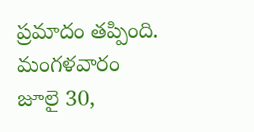ప్రమాదం తప్పింది. మంగళవారం  జూలై 30,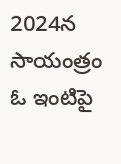2024న సాయంత్రం ఓ ఇంటిపై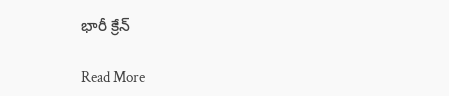భారీ క్రేన్

Read More